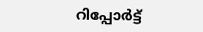റിപ്പോര്‍ട്ട്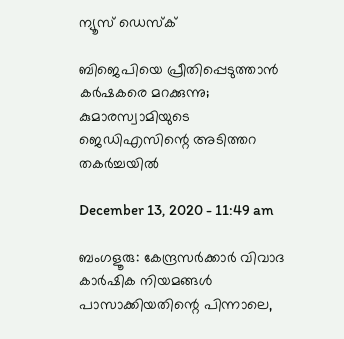ന്യൂസ് ഡെസ്ക്

ബിജെപിയെ പ്രീതിപ്പെടുത്താന്‍ കര്‍ഷകരെ മറക്കുന്നു; കുമാരസ്വാമിയുടെ ജെഡിഎസിന്റെ അടിത്തറ തകര്‍ച്ചയില്‍

December 13, 2020 - 11:49 am

ബംഗളൂരു: കേന്ദ്രസര്‍ക്കാര്‍ വിവാദ കാര്‍ഷിക നിയമങ്ങള്‍ പാസാക്കിയതിന്റെ പിന്നാലെ,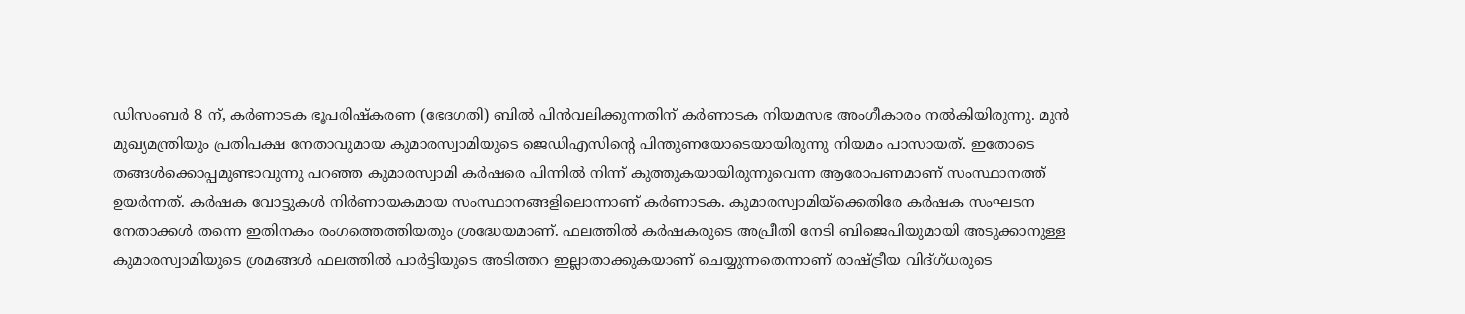ഡിസംബര്‍ 8 ന്, കര്‍ണാടക ഭൂപരിഷ്‌കരണ (ഭേദഗതി) ബില്‍ പിന്‍വലിക്കുന്നതിന് കര്‍ണാടക നിയമസഭ അംഗീകാരം നല്‍കിയിരുന്നു. മുന്‍ മുഖ്യമന്ത്രിയും പ്രതിപക്ഷ നേതാവുമായ കുമാരസ്വാമിയുടെ ജെഡിഎസിന്റെ പിന്തുണയോടെയായിരുന്നു നിയമം പാസായത്. ഇതോടെ തങ്ങള്‍ക്കൊപ്പമുണ്ടാവുന്നു പറഞ്ഞ കുമാരസ്വാമി കര്‍ഷരെ പിന്നില്‍ നിന്ന് കുത്തുകയായിരുന്നുവെന്ന ആരോപണമാണ് സംസ്ഥാനത്ത് ഉയര്‍ന്നത്. കര്‍ഷക വോട്ടുകള്‍ നിര്‍ണായകമായ സംസ്ഥാനങ്ങളിലൊന്നാണ് കര്‍ണാടക. കുമാരസ്വാമിയ്‌ക്കെതിരേ കര്‍ഷക സംഘടന നേതാക്കള്‍ തന്നെ ഇതിനകം രംഗത്തെത്തിയതും ശ്രദ്ധേയമാണ്. ഫലത്തില്‍ കര്‍ഷകരുടെ അപ്രീതി നേടി ബിജെപിയുമായി അടുക്കാനുള്ള കുമാരസ്വാമിയുടെ ശ്രമങ്ങള്‍ ഫലത്തില്‍ പാര്‍ട്ടിയുടെ അടിത്തറ ഇല്ലാതാക്കുകയാണ് ചെയ്യുന്നതെന്നാണ് രാഷ്ട്രീയ വിദ്ഗ്ധരുടെ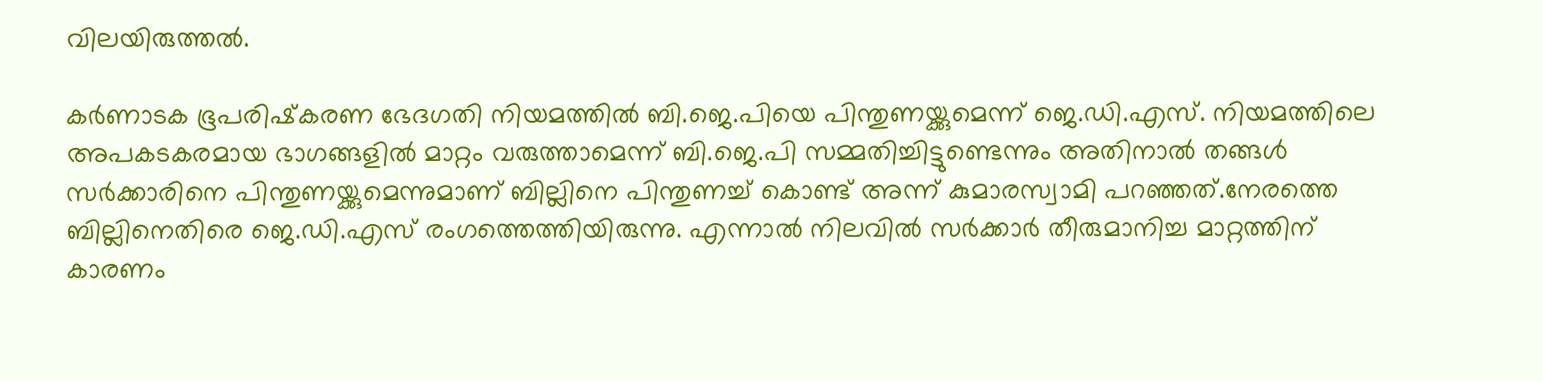വിലയിരുത്തല്‍.

കര്‍ണാടക ഭൂപരിഷ്‌കരണ ഭേദഗതി നിയമത്തില്‍ ബി.ജെ.പിയെ പിന്തുണയ്ക്കുമെന്ന് ജെ.ഡി.എസ്. നിയമത്തിലെ അപകടകരമായ ഭാഗങ്ങളില്‍ മാറ്റം വരുത്താമെന്ന് ബി.ജെ.പി സമ്മതിച്ചിട്ടുണ്ടെന്നും അതിനാല്‍ തങ്ങള്‍ സര്‍ക്കാരിനെ പിന്തുണയ്ക്കുമെന്നുമാണ് ബില്ലിനെ പിന്തുണച്ച് കൊണ്ട് അന്ന് കുമാരസ്വാമി പറഞ്ഞത്.നേരത്തെ ബില്ലിനെതിരെ ജെ.ഡി.എസ് രംഗത്തെത്തിയിരുന്നു. എന്നാല്‍ നിലവില്‍ സര്‍ക്കാര്‍ തീരുമാനിച്ച മാറ്റത്തിന് കാരണം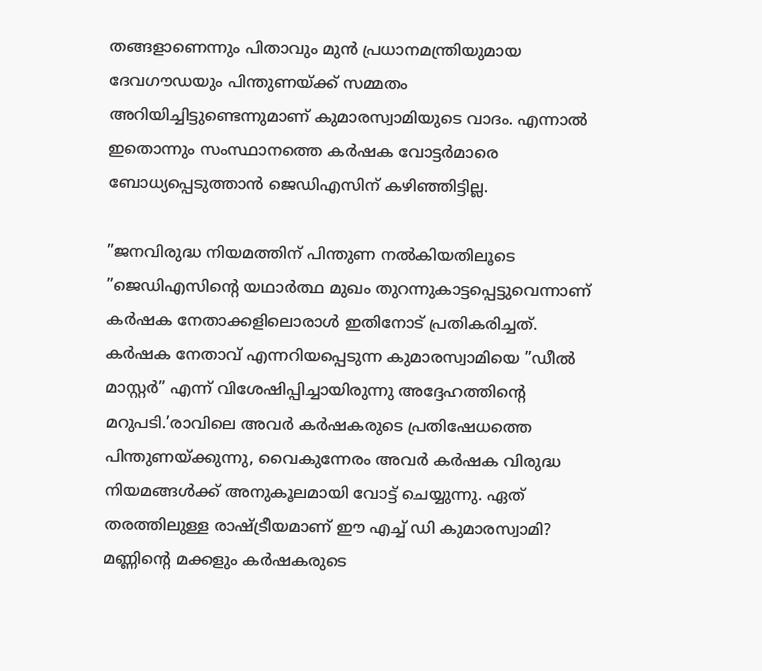തങ്ങളാണെന്നും പിതാവും മുന്‍ പ്രധാനമന്ത്രിയുമായ ദേവഗൗഡയും പിന്തുണയ്ക്ക് സമ്മതം അറിയിച്ചിട്ടുണ്ടെന്നുമാണ് കുമാരസ്വാമിയുടെ വാദം. എന്നാല്‍ ഇതൊന്നും സംസ്ഥാനത്തെ കര്‍ഷക വോട്ടര്‍മാരെ ബോധ്യപ്പെടുത്താന്‍ ജെഡിഎസിന് കഴിഞ്ഞിട്ടില്ല.

”ജനവിരുദ്ധ നിയമത്തിന് പിന്തുണ നല്‍കിയതിലൂടെ ”ജെഡിഎസിന്റെ യഥാര്‍ത്ഥ മുഖം തുറന്നുകാട്ടപ്പെട്ടുവെന്നാണ് കര്‍ഷക നേതാക്കളിലൊരാള്‍ ഇതിനോട് പ്രതികരിച്ചത്. കര്‍ഷക നേതാവ് എന്നറിയപ്പെടുന്ന കുമാരസ്വാമിയെ ”ഡീല്‍ മാസ്റ്റര്‍” എന്ന് വിശേഷിപ്പിച്ചായിരുന്നു അദ്ദേഹത്തിന്റെ മറുപടി.’രാവിലെ അവര്‍ കര്‍ഷകരുടെ പ്രതിഷേധത്തെ പിന്തുണയ്ക്കുന്നു, വൈകുന്നേരം അവര്‍ കര്‍ഷക വിരുദ്ധ നിയമങ്ങള്‍ക്ക് അനുകൂലമായി വോട്ട് ചെയ്യുന്നു. ഏത് തരത്തിലുള്ള രാഷ്ട്രീയമാണ് ഈ എച്ച് ഡി കുമാരസ്വാമി? മണ്ണിന്റെ മക്കളും കര്‍ഷകരുടെ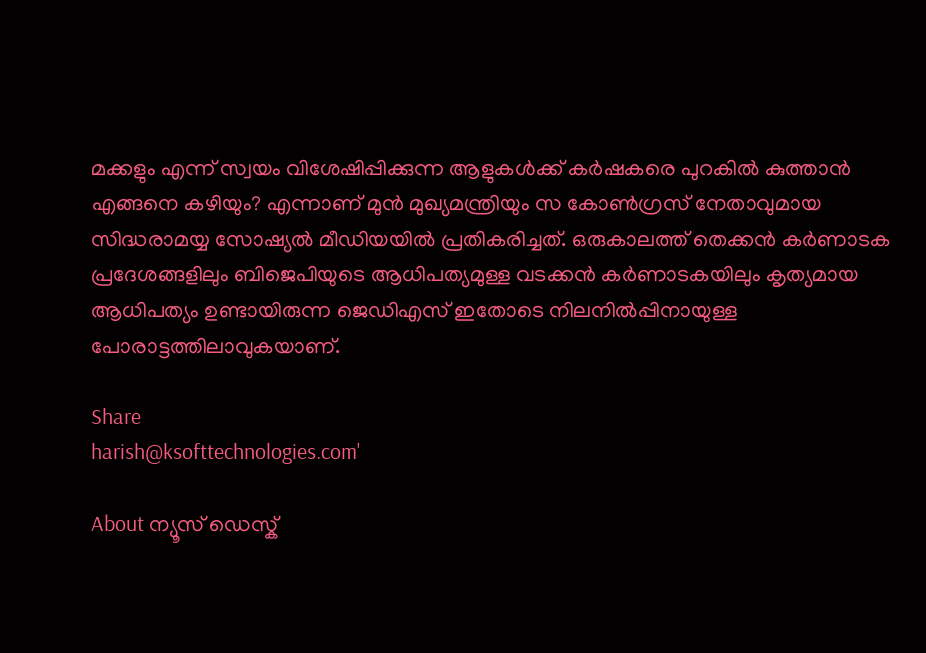മക്കളും എന്ന് സ്വയം വിശേഷിപ്പിക്കുന്ന ആളുകള്‍ക്ക് കര്‍ഷകരെ പുറകില്‍ കുത്താന്‍ എങ്ങനെ കഴിയും? എന്നാണ് മുന്‍ മുഖ്യമന്ത്രിയും സ കോണ്‍ഗ്രസ് നേതാവുമായ സിദ്ധരാമയ്യ സോഷ്യല്‍ മീഡിയയില്‍ പ്രതികരിച്ചത്. ഒരുകാലത്ത് തെക്കന്‍ കര്‍ണാടക പ്രദേശങ്ങളിലും ബിജെപിയുടെ ആധിപത്യമുള്ള വടക്കന്‍ കര്‍ണാടകയിലും കൃത്യമായ ആധിപത്യം ഉണ്ടായിരുന്ന ജെഡിഎസ് ഇതോടെ നിലനില്‍പ്പിനായുള്ള പോരാട്ടത്തിലാവുകയാണ്.

Share
harish@ksofttechnologies.com'

About ന്യൂസ് ഡെസ്ക്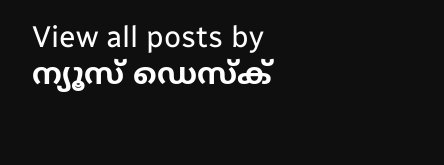View all posts by ന്യൂസ് ഡെസ്ക്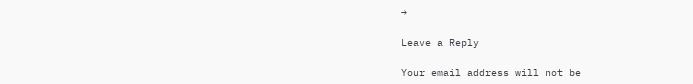→

Leave a Reply

Your email address will not be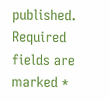published. Required fields are marked *